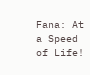Fana: At a Speed of Life!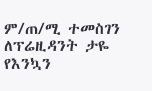ም/ጠ/ሚ ተመስገን ለፕሬዚዳንት ታዬ  የእንኳን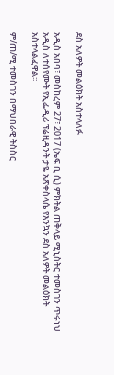ደስ አለዎት መልዕክት አስተላለፉ

አዲስ አበባ፣ መስከረም 27፣ 2017 (ኤፍ ቢ ሲ) ምክትል ጠቅላይ ሚኒስትር ተመስገን ጥሩነህ አዲስ ለተሰየሙት የኢፌዲሪ ፕሬዚዳንት ታዬ አጽቀስላሴ የእንኳን ደስ አለዎት መልዕክት አስተላልፈዋል፡፡

ም/ጠ/ሚ ተመስገን በማህበራዊ ትስስር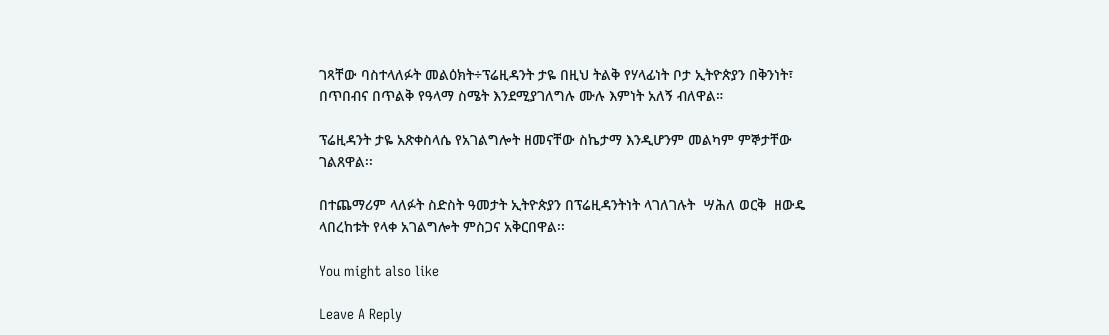ገጻቸው ባስተላለፉት መልዕክት÷ፕሬዚዳንት ታዬ በዚህ ትልቅ የሃላፊነት ቦታ ኢትዮጵያን በቅንነት፣ በጥበብና በጥልቅ የዓላማ ስሜት እንደሚያገለግሉ ሙሉ እምነት አለኝ ብለዋል።

ፕሬዚዳንት ታዬ አጽቀስላሴ የአገልግሎት ዘመናቸው ስኬታማ እንዲሆንም መልካም ምኞታቸው ገልጸዋል፡፡

በተጨማሪም ላለፉት ስድስት ዓመታት ኢትዮጵያን በፕሬዚዳንትነት ላገለገሉት  ሣሕለ ወርቅ  ዘውዴ ላበረከቱት የላቀ አገልግሎት ምስጋና አቅርበዋል፡፡

You might also like

Leave A Reply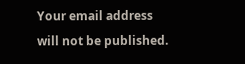Your email address will not be published.